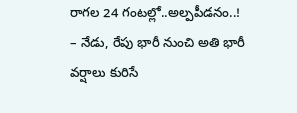రాగల 24 గంటల్లో..అల్పపీడనం..!
– నేడు, రేపు భారీ నుంచి అతి భారీ వర్షాలు కురిసే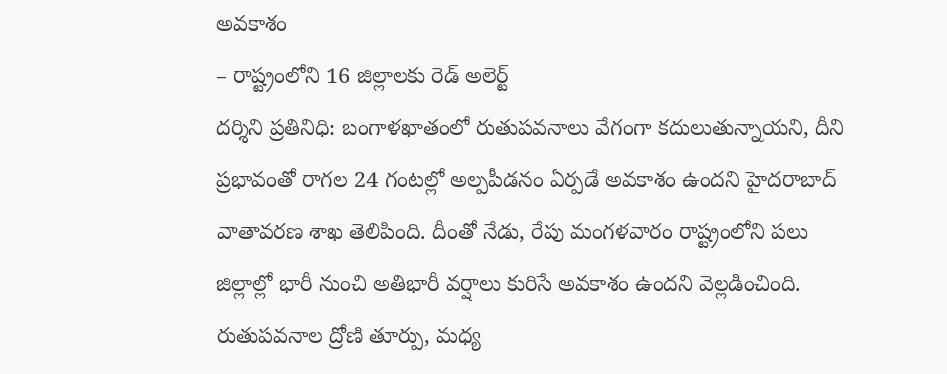అవకాశం
– రాష్ట్రంలోని 16 జిల్లాలకు రెడ్ అలెర్ట్
దర్శిని ప్రతినిధి: బంగాళఖాతంలో రుతుపవనాలు వేగంగా కదులుతున్నాయని, దీని ప్రభావంతో రాగల 24 గంటల్లో అల్పపీడనం ఏర్పడే అవకాశం ఉందని హైదరాబాద్ వాతావరణ శాఖ తెలిపింది. దీంతో నేడు, రేపు మంగళవారం రాష్ట్రంలోని పలు జిల్లాల్లో భారీ నుంచి అతిభారీ వర్షాలు కురిసే అవకాశం ఉందని వెల్లడించింది. రుతుపవనాల ద్రోణి తూర్పు, మధ్య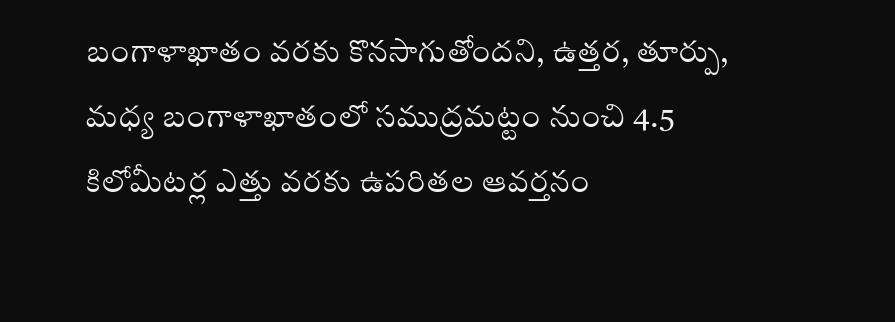బంగాళాఖాతం వరకు కొనసాగుతోందని, ఉత్తర, తూర్పు, మధ్య బంగాళాఖాతంలో సముద్రమట్టం నుంచి 4.5 కిలోమీటర్ల ఎత్తు వరకు ఉపరితల ఆవర్తనం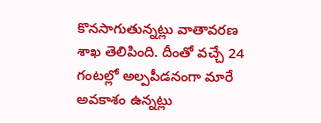కొనసాగుతున్నట్లు వాతావరణ శాఖ తెలిపింది. దీంతో వచ్చే 24 గంటల్లో అల్పపీడనంగా మారే అవకాశం ఉన్నట్లు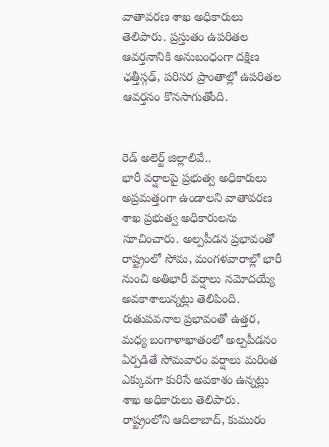వాతావరణ శాఖ అధికారులు తెలిపారు. ప్రస్తుతం ఉపరితల ఆవర్తనానికి అనుబంధంగా దక్షిణ ఛత్తీస్గఢ్, పరిసర ప్రాంతాల్లో ఉపరితల ఆవర్తనం కొనసాగుతోంది.


రెడ్ అలెర్ట్ జిల్లాలివే..
భారీ వర్షాలపై ప్రభుత్వ అధికారులు అప్రమత్తంగా ఉండాలని వాతావరణ శాఖ ప్రభుత్వ అధికారులను సూచించారు. అల్పపీడన ప్రభావంతో రాష్ట్రంలో సోమ, మంగళవారాల్లో భారీ నుంచి అతిభారీ వర్షాలు నమోదయ్యే అవకాశాలున్నట్లు తెలిపింది. రుతుపవనాల ప్రభావంతో ఉత్తర, మధ్య బంగాళాఖాతంలో అల్పపీడనం ఏర్పడితే సోమవారం వర్షాలు మరింత ఎక్కువగా కురిసే అవకాశం ఉన్నట్లు శాఖ అధికారులు తెలిపారు. రాష్ట్రంలోని ఆదిలాబాద్, కుమురం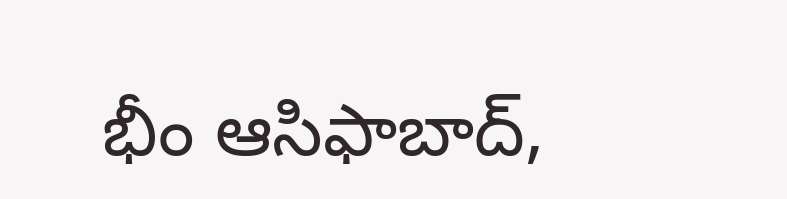భీం ఆసిఫాబాద్,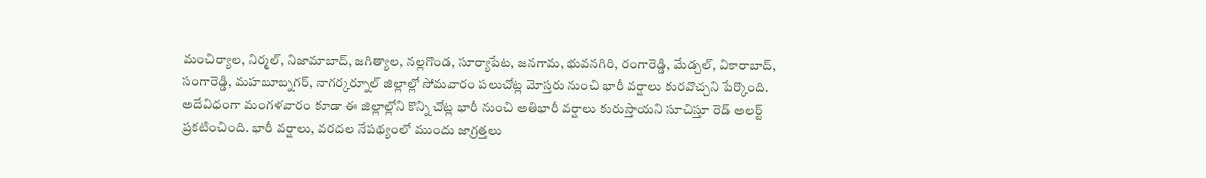మంచిర్యాల, నిర్మల్, నిజామాబాద్, జగిత్యాల, నల్లగొండ, సూర్యాపేట, జనగామ, భువనగిరి, రంగారెడ్డి, మేడ్చల్, వికారాబాద్, సంగారెడ్డి, మహబూబ్నగర్, నాగర్కర్నూల్ జిల్లాల్లో సోమవారం పలుచోట్ల మోస్తరు నుంచి భారీ వర్షాలు కురవొచ్చని పేర్కొంది. అదేవిధంగా మంగళవారం కూడా ఈ జిల్లాల్లోని కొన్ని చోట్ల భారీ నుంచి అతిభారీ వర్షాలు కురుస్తాయని సూచిస్తూ రెడ్ అలర్ట్ ప్రకటించింది. భారీ వర్షాలు, వరదల నేపథ్యంలో ముందు జాగ్రత్తలు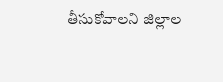తీసుకోవాలని జిల్లాల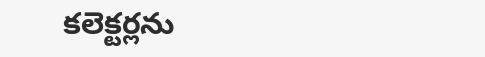కలెక్టర్లను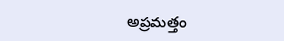అప్రమత్తం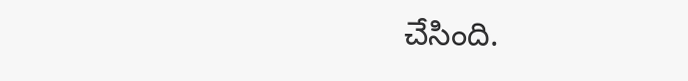చేసింది.